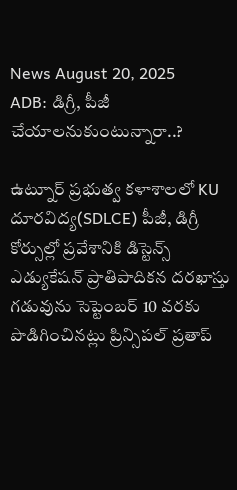News August 20, 2025
ADB: డిగ్రీ, పీజీ చేయాలనుకుంటున్నారా..?

ఉట్నూర్ ప్రభుత్వ కళాశాలలో KU దూరవిద్య(SDLCE) పీజీ, డిగ్రీ కోర్సుల్లో ప్రవేశానికి డిస్టెన్స్ ఎడ్యుకేషన్ ప్రాతిపాదికన దరఖాస్తు గడువును సెప్టెంబర్ 10 వరకు పొడిగించినట్లు ప్రిన్సిపల్ ప్రతాప్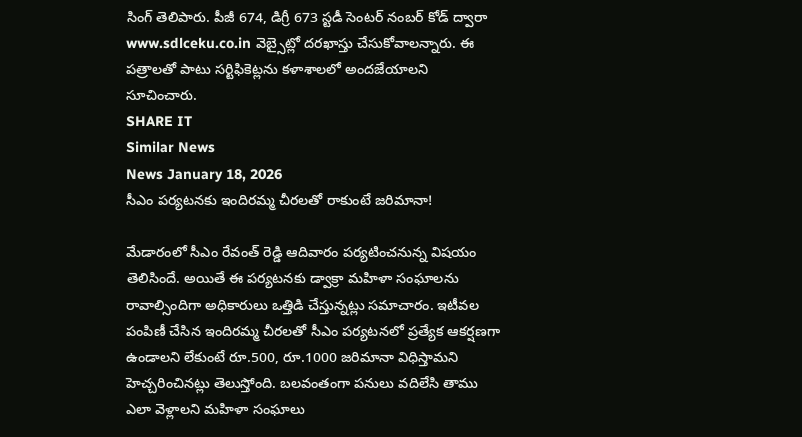సింగ్ తెలిపారు. పీజీ 674, డిగ్రీ 673 స్టడీ సెంటర్ నంబర్ కోడ్ ద్వారా www.sdlceku.co.in వెబ్సైట్లో దరఖాస్తు చేసుకోవాలన్నారు. ఈ పత్రాలతో పాటు సర్టిఫికెట్లను కళాశాలలో అందజేయాలని సూచించారు.
SHARE IT
Similar News
News January 18, 2026
సీఎం పర్యటనకు ఇందిరమ్మ చీరలతో రాకుంటే జరిమానా!

మేడారంలో సీఎం రేవంత్ రెడ్డి ఆదివారం పర్యటించనున్న విషయం తెలిసిందే. అయితే ఈ పర్యటనకు డ్వాక్రా మహిళా సంఘాలను రావాల్సిందిగా అధికారులు ఒత్తిడి చేస్తున్నట్లు సమాచారం. ఇటీవల పంపిణీ చేసిన ఇందిరమ్మ చీరలతో సీఎం పర్యటనలో ప్రత్యేక ఆకర్షణగా ఉండాలని లేకుంటే రూ.500, రూ.1000 జరిమానా విధిస్తామని హెచ్చరించినట్లు తెలుస్తోంది. బలవంతంగా పనులు వదిలేసి తాము ఎలా వెళ్లాలని మహిళా సంఘాలు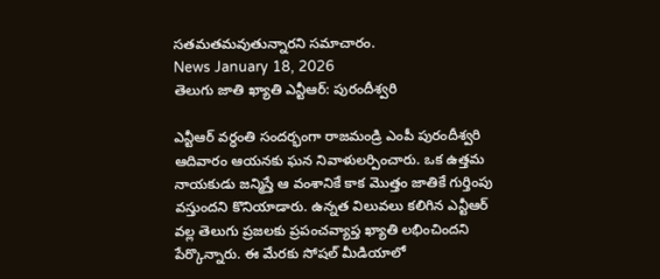సతమతమవుతున్నారని సమాచారం.
News January 18, 2026
తెలుగు జాతి ఖ్యాతి ఎన్టీఆర్: పురందీశ్వరి

ఎన్టీఆర్ వర్ధంతి సందర్భంగా రాజమండ్రి ఎంపీ పురందీశ్వరి ఆదివారం ఆయనకు ఘన నివాళులర్పించారు. ఒక ఉత్తమ నాయకుడు జన్మిస్తే ఆ వంశానికే కాక మొత్తం జాతికే గుర్తింపు వస్తుందని కొనియాడారు. ఉన్నత విలువలు కలిగిన ఎన్టీఆర్ వల్ల తెలుగు ప్రజలకు ప్రపంచవ్యాప్త ఖ్యాతి లభించిందని పేర్కొన్నారు. ఈ మేరకు సోషల్ మీడియాలో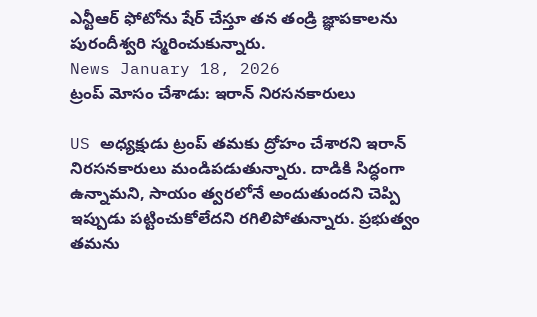ఎన్టీఆర్ ఫోటోను షేర్ చేస్తూ తన తండ్రి జ్ఞాపకాలను పురందీశ్వరి స్మరించుకున్నారు.
News January 18, 2026
ట్రంప్ మోసం చేశాడు: ఇరాన్ నిరసనకారులు

US అధ్యక్షుడు ట్రంప్ తమకు ద్రోహం చేశారని ఇరాన్ నిరసనకారులు మండిపడుతున్నారు. దాడికి సిద్ధంగా ఉన్నామని, సాయం త్వరలోనే అందుతుందని చెప్పి ఇప్పుడు పట్టించుకోలేదని రగిలిపోతున్నారు. ప్రభుత్వం తమను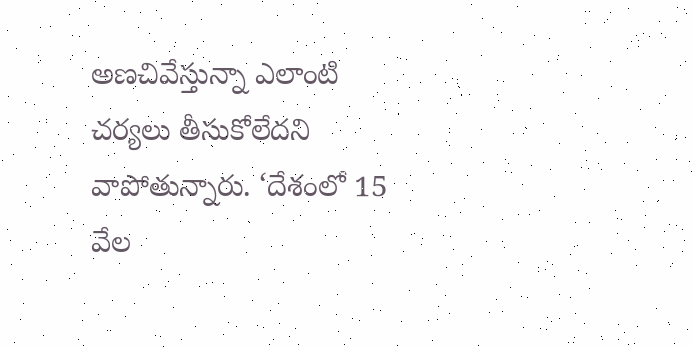అణచివేస్తున్నా ఎలాంటి చర్యలు తీసుకోలేదని వాపోతున్నారు. ‘దేశంలో 15 వేల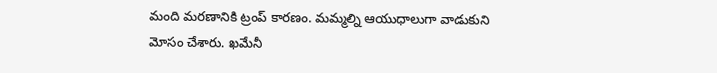మంది మరణానికి ట్రంప్ కారణం. మమ్మల్ని ఆయుధాలుగా వాడుకుని మోసం చేశారు. ఖమేనీ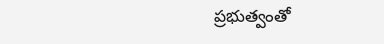ప్రభుత్వంతో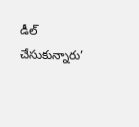డీల్ చేసుకున్నారు’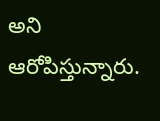అని ఆరోపిస్తున్నారు.